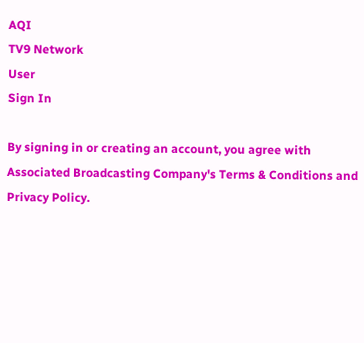AQI
TV9 Network
User
Sign In

By signing in or creating an account, you agree with Associated Broadcasting Company's Terms & Conditions and Privacy Policy.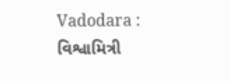Vadodara : વિશ્વામિત્રી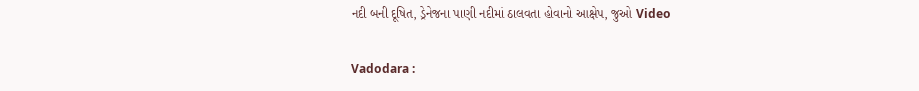નદી બની દૂષિત, ડ્રેનેજના પાણી નદીમાં ઠાલવતા હોવાનો આક્ષેપ, જુઓ Video

Vadodara :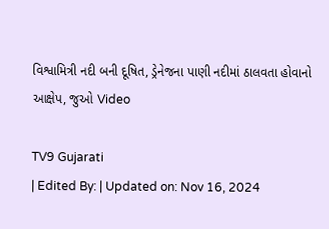વિશ્વામિત્રી નદી બની દૂષિત, ડ્રેનેજના પાણી નદીમાં ઠાલવતા હોવાનો આક્ષેપ, જુઓ Video

TV9 Gujarati
| Edited By: | Updated on: Nov 16, 2024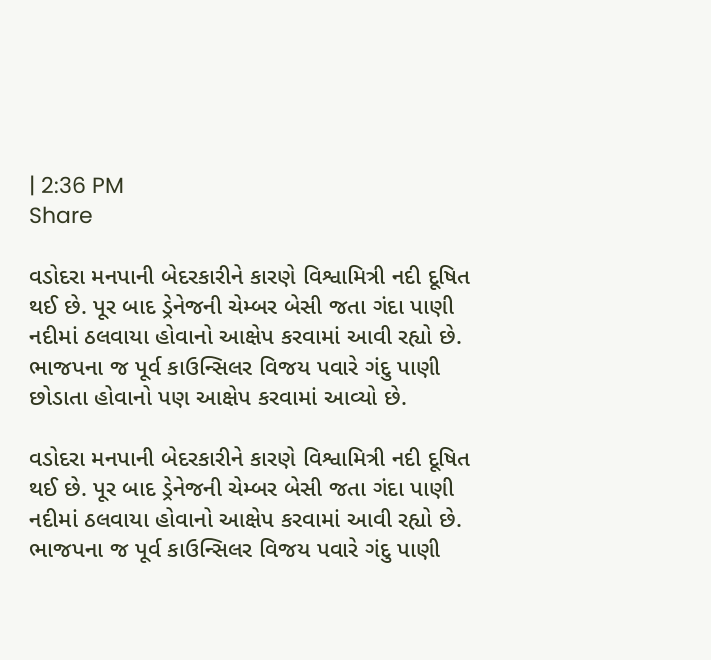| 2:36 PM
Share

વડોદરા મનપાની બેદરકારીને કારણે વિશ્વામિત્રી નદી દૂષિત થઈ છે. પૂર બાદ ડ્રેનેજની ચેમ્બર બેસી જતા ગંદા પાણી નદીમાં ઠલવાયા હોવાનો આક્ષેપ કરવામાં આવી રહ્યો છે. ભાજપના જ પૂર્વ કાઉન્સિલર વિજય પવારે ગંદુ પાણી છોડાતા હોવાનો પણ આક્ષેપ કરવામાં આવ્યો છે.

વડોદરા મનપાની બેદરકારીને કારણે વિશ્વામિત્રી નદી દૂષિત થઈ છે. પૂર બાદ ડ્રેનેજની ચેમ્બર બેસી જતા ગંદા પાણી નદીમાં ઠલવાયા હોવાનો આક્ષેપ કરવામાં આવી રહ્યો છે. ભાજપના જ પૂર્વ કાઉન્સિલર વિજય પવારે ગંદુ પાણી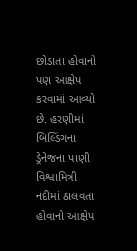છોડાતા હોવાનો પણ આક્ષેપ કરવામાં આવ્યો છે. હરણીમાં બિલ્ડિંગના ડ્રેનેજના પાણી વિશ્વામિત્રી નદીમાં ઠાલવતા હોવાનો આક્ષેપ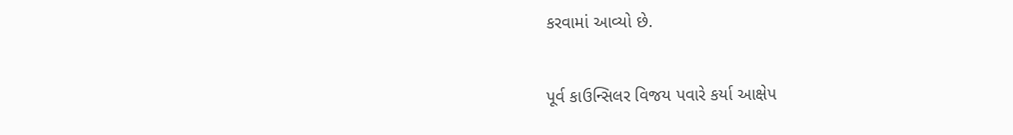કરવામાં આવ્યો છે.

પૂર્વ કાઉન્સિલર વિજય પવારે કર્યા આક્ષેપ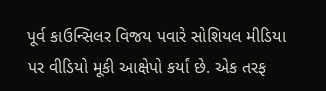પૂર્વ કાઉન્સિલર વિજય પવારે સોશિયલ મીડિયા પર વીડિયો મૂકી આક્ષેપો કર્યાં છે. એક તરફ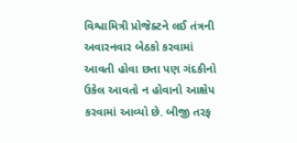વિશ્વામિત્રી પ્રોજેક્ટને લઈ તંત્રની અવારનવાર બેઠકો કરવામાં આવતી હોવા છતા પણ ગંદકીનો ઉકેલ આવતો ન હોવાનો આક્ષેપ કરવામાં આવ્યો છે. બીજી તરફ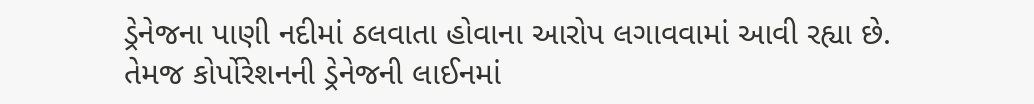ડ્રેનેજના પાણી નદીમાં ઠલવાતા હોવાના આરોપ લગાવવામાં આવી રહ્યા છે. તેમજ કોર્પોરેશનની ડ્રેનેજની લાઈનમાં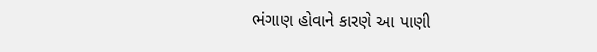ભંગાણ હોવાને કારણે આ પાણી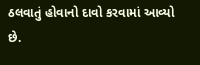ઠલવાતું હોવાનો દાવો કરવામાં આવ્યો છે.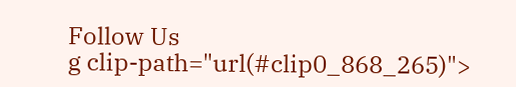Follow Us
g clip-path="url(#clip0_868_265)">